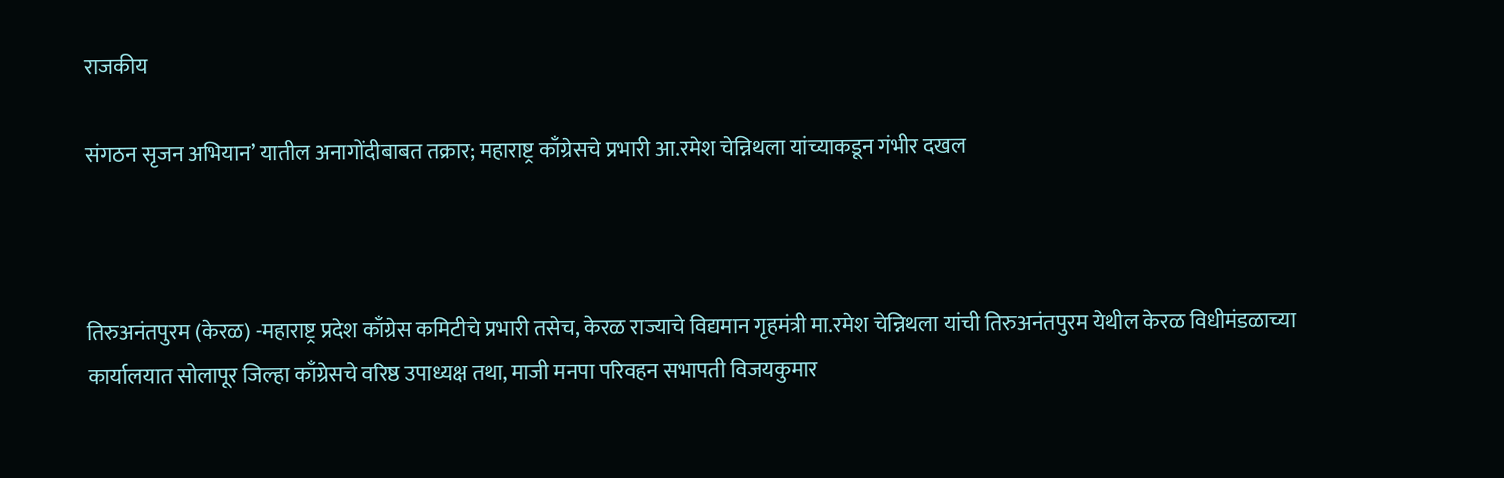राजकीय

संगठन सृजन अभियान’ यातील अनागोंदीबाबत तक्रार; महाराष्ट्र काँग्रेसचे प्रभारी आ.रमेश चेन्निथला यांच्याकडून गंभीर दखल



तिरुअनंतपुरम (केरळ) -महाराष्ट्र प्रदेश काँग्रेस कमिटीचे प्रभारी तसेच, केरळ राज्याचे विद्यमान गृहमंत्री मा.रमेश चेन्निथला यांची तिरुअनंतपुरम येथील केरळ विधीमंडळाच्या कार्यालयात सोलापूर जिल्हा काँग्रेसचे वरिष्ठ उपाध्यक्ष तथा, माजी मनपा परिवहन सभापती विजयकुमार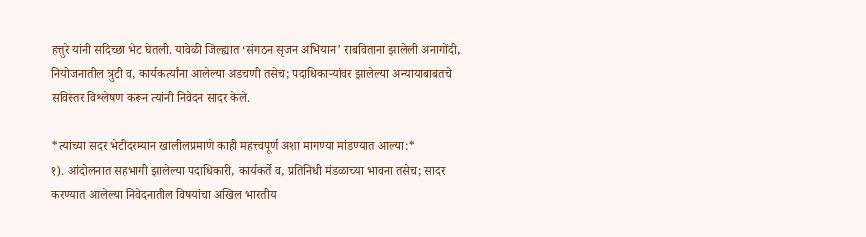हत्तुरे यांनी सदिच्छा भेट घेतली. यावेळी जिल्ह्यात ‘संगठन सृजन अभियान’ राबविताना झालेली अनागोंदी, नियोजनातील त्रुटी व, कार्यकर्त्यांना आलेल्या अडचणी तसेच; पदाधिकाऱ्यांवर झालेल्या अन्यायाबाबतचे सविस्तर विश्लेषण करून त्यांनी निवेदन सादर केले.

*त्यांच्या सदर भेटीदरम्यान खालीलप्रमाणे काही महत्त्वपूर्ण अशा मागण्या मांडण्यात आल्या:*
१). आंदोलनात सहभागी झालेल्या पदाधिकारी, कार्यकर्ते व, प्रतिनिधी मंडळाच्या भावना तसेच; सादर करण्यात आलेल्या निवेदनातील विषयांचा अखिल भारतीय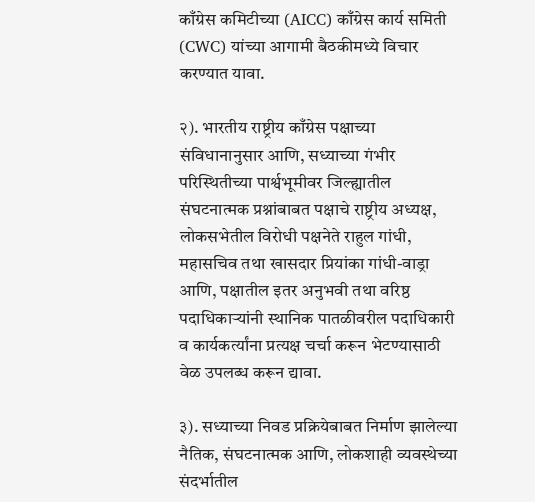काँग्रेस कमिटीच्या (AICC) काँग्रेस कार्य समिती (CWC) यांच्या आगामी बैठकीमध्ये विचार करण्यात यावा.

२). भारतीय राष्ट्रीय काँग्रेस पक्षाच्या संविधानानुसार आणि, सध्याच्या गंभीर परिस्थितीच्या पार्श्वभूमीवर जिल्ह्यातील संघटनात्मक प्रश्नांबाबत पक्षाचे राष्ट्रीय अध्यक्ष, लोकसभेतील विरोधी पक्षनेते राहुल गांधी, महासचिव तथा खासदार प्रियांका गांधी-वाड्रा आणि, पक्षातील इतर अनुभवी तथा वरिष्ठ पदाधिकाऱ्यांनी स्थानिक पातळीवरील पदाधिकारी व कार्यकर्त्यांना प्रत्यक्ष चर्चा करून भेटण्यासाठी वेळ उपलब्ध करून द्यावा.

३). सध्याच्या निवड प्रक्रियेबाबत निर्माण झालेल्या नैतिक, संघटनात्मक आणि, लोकशाही व्यवस्थेच्या संदर्भातील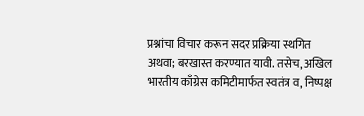प्रश्नांचा विचार करून सदर प्रक्रिया स्थगित अथवा; बरखास्त करण्यात यावी. तसेच, अखिल भारतीय काँग्रेस कमिटीमार्फत स्वतंत्र व, निष्पक्ष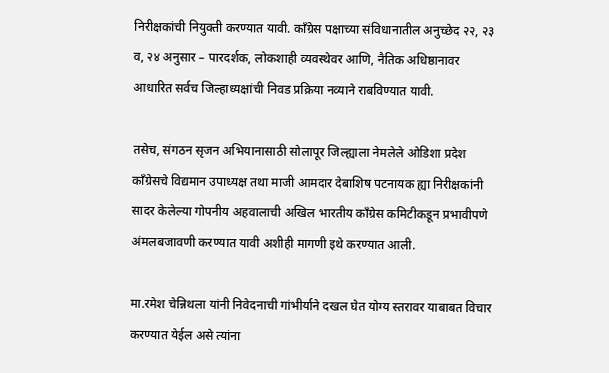निरीक्षकांची नियुक्ती करण्यात यावी. काँग्रेस पक्षाच्या संविधानातील अनुच्छेद २२, २३ व, २४ अनुसार – पारदर्शक, लोकशाही व्यवस्थेवर आणि, नैतिक अधिष्ठानावर आधारित सर्वच जिल्हाध्यक्षांची निवड प्रक्रिया नव्याने राबविण्यात यावी.

तसेच, संगठन सृजन अभियानासाठी सोलापूर जिल्ह्याला नेमलेले ओडिशा प्रदेश काँग्रेसचे विद्यमान उपाध्यक्ष तथा माजी आमदार देबाशिष पटनायक ह्या निरीक्षकांनी सादर केलेल्या गोपनीय अहवालाची अखिल भारतीय काँग्रेस कमिटीकडून प्रभावीपणे अंमलबजावणी करण्यात यावी अशीही मागणी इथे करण्यात आली.

मा.रमेश चेन्निथला यांनी निवेदनाची गांभीर्याने दखल घेत योग्य स्तरावर याबाबत विचार करण्यात येईल असे त्यांना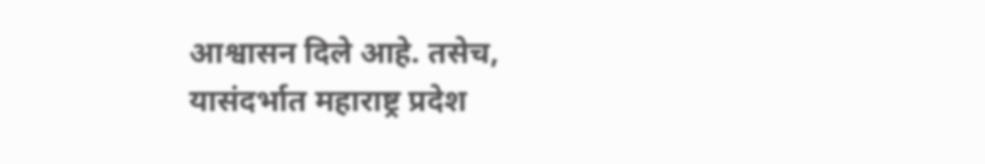आश्वासन दिले आहे. तसेच, यासंदर्भात महाराष्ट्र प्रदेश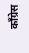काँग्रेस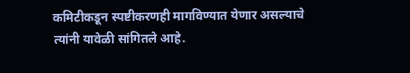कमिटीकडून स्पष्टीकरणही मागविण्यात येणार असल्याचे त्यांनी यावेळी सांगितले आहे.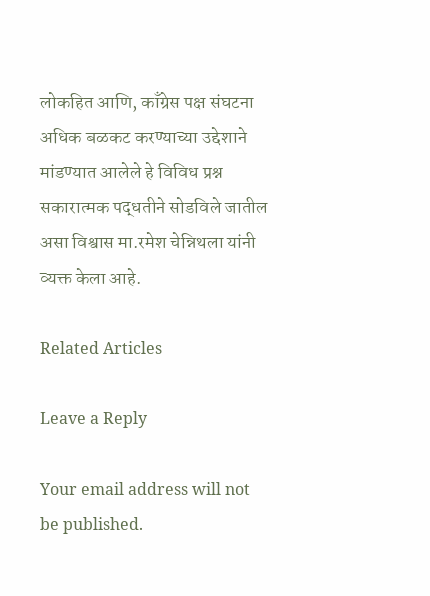लोकहित आणि, काँग्रेस पक्ष संघटना अधिक बळकट करण्याच्या उद्देशाने मांडण्यात आलेले हे विविध प्रश्न सकारात्मक पद्धतीने सोडविले जातील असा विश्वास मा.रमेश चेन्निथला यांनी व्यक्त केला आहे.

Related Articles

Leave a Reply

Your email address will not be published.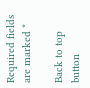Required fields are marked *

Back to top button